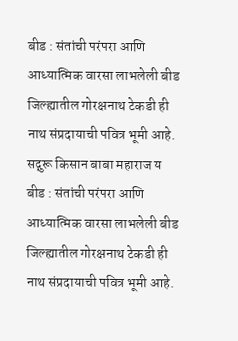बीड : संतांची परंपरा आणि आध्यात्मिक वारसा लाभलेली बीड जिल्ह्यातील गोरक्षनाथ टेकडी ही नाथ संप्रदायाची पवित्र भूमी आहे. सद्गुरू किसान बाबा महाराज य
बीड : संतांची परंपरा आणि आध्यात्मिक वारसा लाभलेली बीड जिल्ह्यातील गोरक्षनाथ टेकडी ही नाथ संप्रदायाची पवित्र भूमी आहे.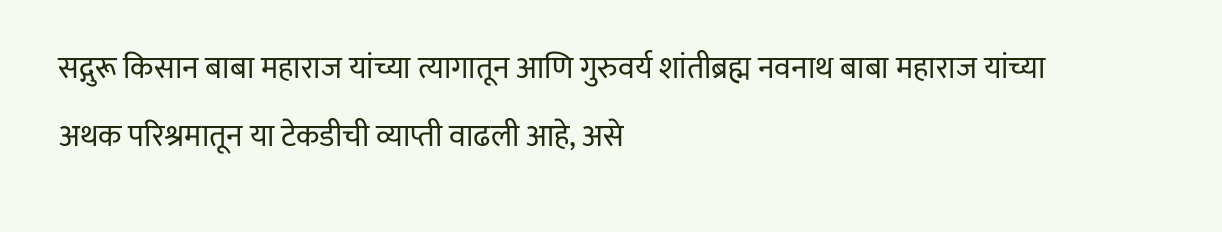सद्गुरू किसान बाबा महाराज यांच्या त्यागातून आणि गुरुवर्य शांतीब्रह्म नवनाथ बाबा महाराज यांच्या अथक परिश्रमातून या टेकडीची व्याप्ती वाढली आहे, असे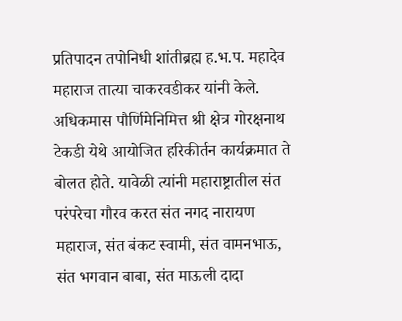प्रतिपादन तपोनिधी शांतीब्रह्म ह.भ.प. महादेव महाराज तात्या चाकरवडीकर यांनी केले.
अधिकमास पौर्णिमेनिमित्त श्री क्षेत्र गोरक्षनाथ टेकडी येथे आयोजित हरिकीर्तन कार्यक्रमात ते बोलत होते. यावेळी त्यांनी महाराष्ट्रातील संत परंपरेचा गौरव करत संत नगद नारायण महाराज, संत बंकट स्वामी, संत वामनभाऊ, संत भगवान बाबा, संत माऊली दादा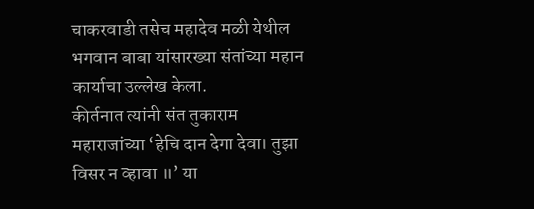चाकरवाडी तसेच महादेव मळी येथील भगवान बाबा यांसारख्या संतांच्या महान कार्याचा उल्लेख केला.
कीर्तनात त्यांनी संत तुकाराम महाराजांच्या ‘हेचि दान देगा देवा। तुझा विसर न व्हावा ॥’ या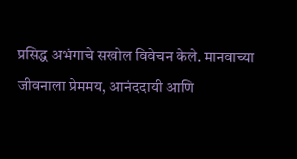प्रसिद्ध अभंगाचे सखोल विवेचन केले. मानवाच्या जीवनाला प्रेममय, आनंददायी आणि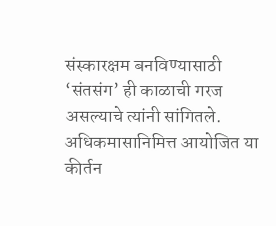संस्कारक्षम बनविण्यासाठी ‘संतसंग’ ही काळाची गरज असल्याचे त्यांनी सांगितले. अधिकमासानिमित्त आयोजित या कीर्तन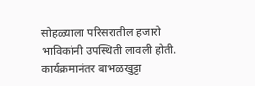सोहळ्याला परिसरातील हजारो भाविकांनी उपस्थिती लावली होती. कार्यक्रमानंतर बाभळखुट्टा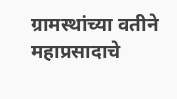ग्रामस्थांच्या वतीने महाप्रसादाचे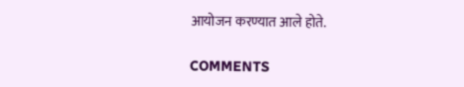आयोजन करण्यात आले होते.

COMMENTS